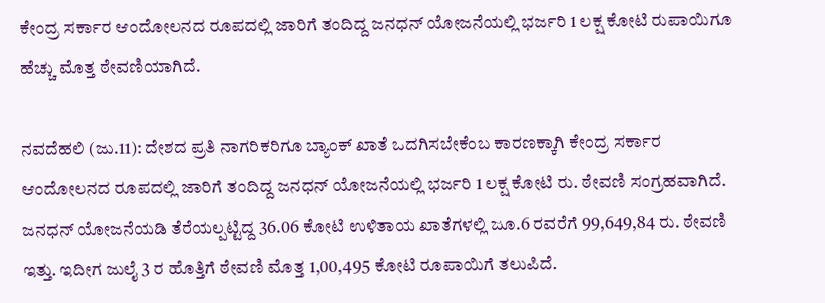ಕೇಂದ್ರ ಸರ್ಕಾರ ಆಂದೋಲನದ ರೂಪದಲ್ಲಿ ಜಾರಿಗೆ ತಂದಿದ್ದ ಜನಧನ್ ಯೋಜನೆಯಲ್ಲಿ ಭರ್ಜರಿ 1 ಲಕ್ಷ ಕೋಟಿ ರುಪಾಯಿಗೂ ಹೆಚ್ಚು ಮೊತ್ತ ಠೇವಣಿಯಾಗಿದೆ.

ನವದೆಹಲಿ (ಜು.11): ದೇಶದ ಪ್ರತಿ ನಾಗರಿಕರಿಗೂ ಬ್ಯಾಂಕ್‌ ಖಾತೆ ಒದಗಿಸಬೇಕೆಂಬ ಕಾರಣಕ್ಕಾಗಿ ಕೇಂದ್ರ ಸರ್ಕಾರ ಆಂದೋಲನದ ರೂಪದಲ್ಲಿ ಜಾರಿಗೆ ತಂದಿದ್ದ ಜನಧನ್ ಯೋಜನೆಯಲ್ಲಿ ಭರ್ಜರಿ 1 ಲಕ್ಷ ಕೋಟಿ ರು. ಠೇವಣಿ ಸಂಗ್ರಹವಾಗಿದೆ. ಜನಧನ್‌ ಯೋಜನೆಯಡಿ ತೆರೆಯಲ್ಪಟ್ಟಿದ್ದ 36.06 ಕೋಟಿ ಉಳಿತಾಯ ಖಾತೆಗಳಲ್ಲಿ ಜೂ.6 ರವರೆಗೆ 99,649,84 ರು. ಠೇವಣಿ ಇತ್ತು. ಇದೀಗ ಜುಲೈ 3 ರ ಹೊತ್ತಿಗೆ ಠೇವಣಿ ಮೊತ್ತ 1,00,495 ಕೋಟಿ ರೂಪಾಯಿಗೆ ತಲುಪಿದೆ.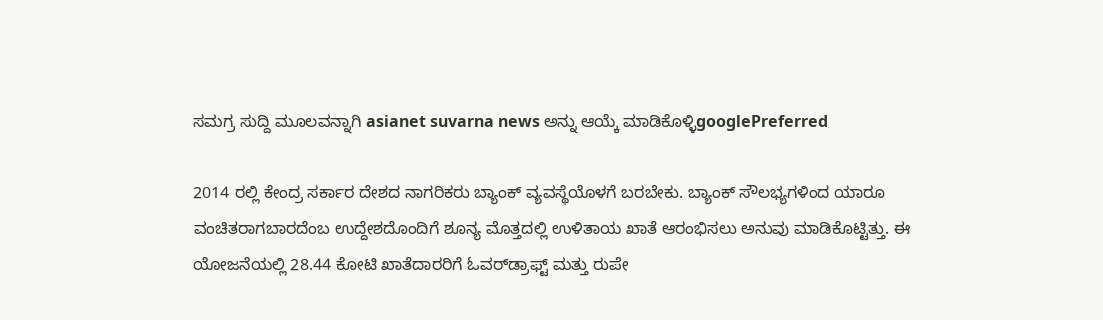ಸಮಗ್ರ ಸುದ್ದಿ ಮೂಲವನ್ನಾಗಿ asianet suvarna news ಅನ್ನು ಆಯ್ಕೆ ಮಾಡಿಕೊಳ್ಳಿgooglePreferred

2014 ರಲ್ಲಿ ಕೇಂದ್ರ ಸರ್ಕಾರ ದೇಶದ ನಾಗರಿಕರು ಬ್ಯಾಂಕ್‌ ವ್ಯವಸ್ಥೆಯೊಳಗೆ ಬರಬೇಕು. ಬ್ಯಾಂಕ್‌ ಸೌಲಭ್ಯಗಳಿಂದ ಯಾರೂ ವಂಚಿತರಾಗಬಾರದೆಂಬ ಉದ್ದೇಶದೊಂದಿಗೆ ಶೂನ್ಯ ಮೊತ್ತದಲ್ಲಿ ಉಳಿತಾಯ ಖಾತೆ ಆರಂಭಿಸಲು ಅನುವು ಮಾಡಿಕೊಟ್ಟಿತ್ತು. ಈ ಯೋಜನೆಯಲ್ಲಿ 28.44 ಕೋಟಿ ಖಾತೆದಾರರಿಗೆ ಓವರ್‌ಡ್ರಾಫ್ಟ್‌ ಮತ್ತು ರುಪೇ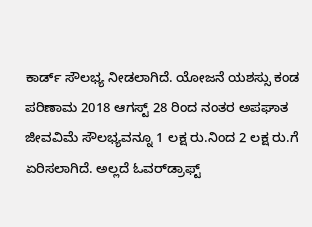ಕಾರ್ಡ್‌ ಸೌಲಭ್ಯ ನೀಡಲಾಗಿದೆ. ಯೋಜನೆ ಯಶಸ್ಸು ಕಂಡ ಪರಿಣಾಮ 2018 ಆಗಸ್ಟ್‌ 28 ರಿಂದ ನಂತರ ಅಪಘಾತ ಜೀವವಿಮೆ ಸೌಲಭ್ಯವನ್ನೂ 1 ಲಕ್ಷ ರು.ನಿಂದ 2 ಲಕ್ಷ ರು.ಗೆ ಏರಿಸಲಾಗಿದೆ. ಅಲ್ಲದೆ ಓವರ್‌ಡ್ರಾಫ್ಟ್‌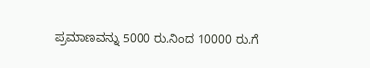ಪ್ರಮಾಣವನ್ನು 5000 ರು.ನಿಂದ 10000 ರು.ಗೆ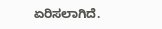ಏರಿಸಲಾಗಿದೆ.